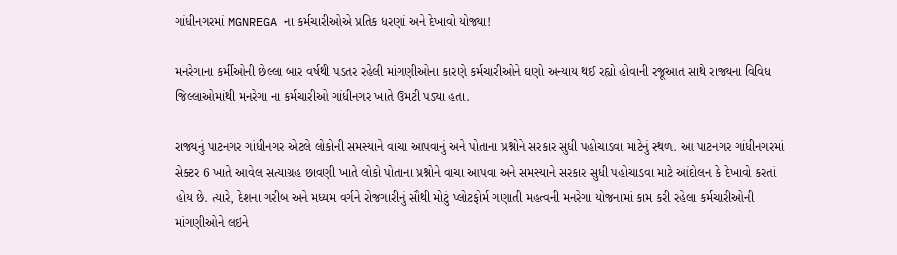ગાંધીનગરમાં MGNREGA ના કર્મચારીઓએ પ્રતિક ધરણાં અને દેખાવો યોજ્યા!

મનરેગાના કર્મીઓની છેલ્લા બાર વર્ષથી પડતર રહેલી માંગણીઓના કારણે કર્મચારીઓને ઘણો અન્યાય થઈ રહ્યો હોવાની રજૂઆત સાથે રાજ્યના વિવિધ જિલ્લાઓમાંથી મનરેગા ના કર્મચારીઓ ગાંધીનગર ખાતે ઉમટી પડ્યા હતા.

રાજ્યનું પાટનગર ગાંધીનગર એટલે લોકોની સમસ્યાને વાચા આપવાનું અને પોતાના પ્રશ્નોને સરકાર સુધી પહોચાડવા માટેનું સ્થળ. આ પાટનગર ગાંધીનગરમાં સેક્ટર 6 ખાતે આવેલ સત્યાગ્રહ છાવણી ખાતે લોકો પોતાના પ્રશ્નોને વાચા આપવા અને સમસ્યાને સરકાર સુધી પહોચાડવા માટે આંદોલન કે દેખાવો કરતાં હોય છે. ત્યારે, દેશના ગરીબ અને મધ્યમ વર્ગને રોજગારીનું સૌથી મોટું પ્લોટફોર્મ ગણાતી મહત્વની મનરેગા યોજનામાં કામ કરી રહેલા કર્મચારીઓની માંગણીઓને લઇને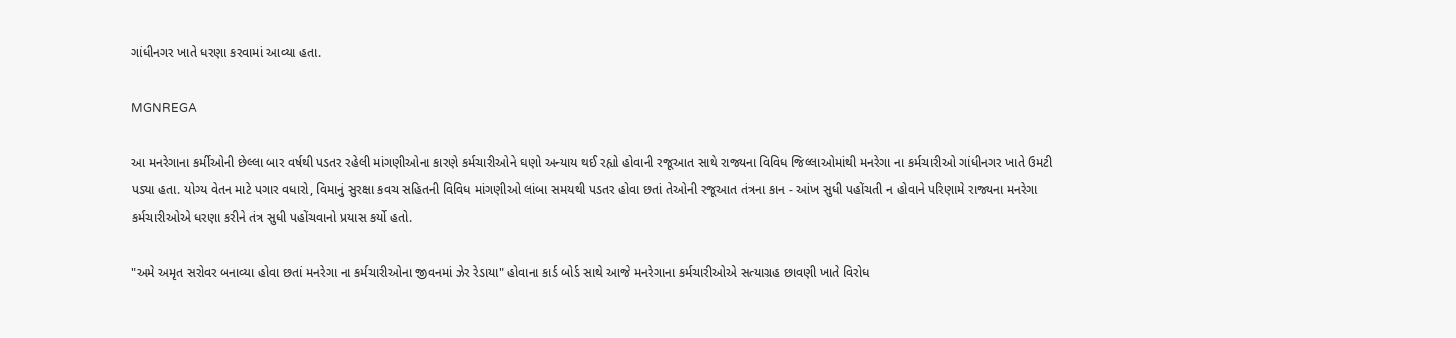ગાંધીનગર ખાતે ધરણા કરવામાં આવ્યા હતા.

MGNREGA

આ મનરેગાના કર્મીઓની છેલ્લા બાર વર્ષથી પડતર રહેલી માંગણીઓના કારણે કર્મચારીઓને ઘણો અન્યાય થઈ રહ્યો હોવાની રજૂઆત સાથે રાજ્યના વિવિધ જિલ્લાઓમાંથી મનરેગા ના કર્મચારીઓ ગાંધીનગર ખાતે ઉમટી પડ્યા હતા. યોગ્ય વેતન માટે પગાર વધારો, વિમાનું સુરક્ષા કવચ સહિતની વિવિધ માંગણીઓ લાંબા સમયથી પડતર હોવા છતાં તેઓની રજૂઆત તંત્રના કાન - આંખ સુધી પહોંચતી ન હોવાને પરિણામે રાજ્યના મનરેગા કર્મચારીઓએ ધરણા કરીને તંત્ર સુધી પહોંચવાનો પ્રયાસ કર્યો હતો.

"અમે અમૃત સરોવર બનાવ્યા હોવા છતાં મનરેગા ના કર્મચારીઓના જીવનમાં ઝેર રેડાયા" હોવાના કાર્ડ બોર્ડ સાથે આજે મનરેગાના કર્મચારીઓએ સત્યાગ્રહ છાવણી ખાતે વિરોધ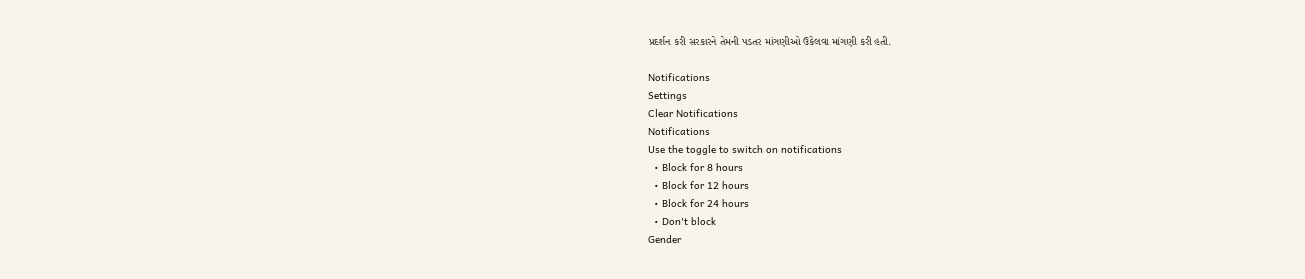પ્રદર્શન કરી સરકારને તેમની પડતર માંગણીઓ ઉકેલવા માંગણી કરી હતી.

Notifications
Settings
Clear Notifications
Notifications
Use the toggle to switch on notifications
  • Block for 8 hours
  • Block for 12 hours
  • Block for 24 hours
  • Don't block
Gender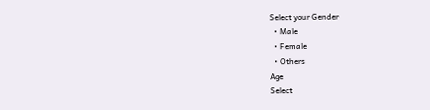Select your Gender
  • Male
  • Female
  • Others
Age
Select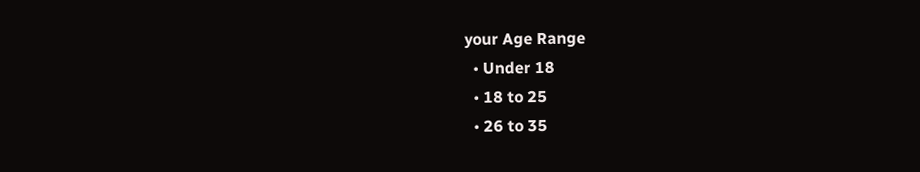your Age Range
  • Under 18
  • 18 to 25
  • 26 to 35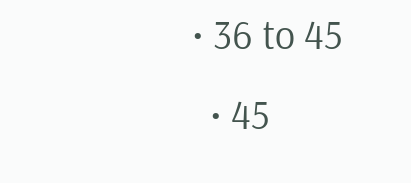• 36 to 45
  • 45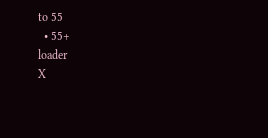to 55
  • 55+
loader
X